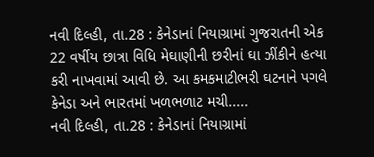નવી દિલ્હી, તા.28 : કેનેડાનાં નિયાગ્રામાં ગુજરાતની એક 22 વર્ષીય છાત્રા વિધિ મેઘાણીની છરીનાં ઘા ઝીંકીને હત્યા કરી નાખવામાં આવી છે. આ કમકમાટીભરી ઘટનાને પગલે કેનેડા અને ભારતમાં ખળભળાટ મચી.....
નવી દિલ્હી, તા.28 : કેનેડાનાં નિયાગ્રામાં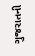ગુજરાતની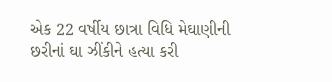એક 22 વર્ષીય છાત્રા વિધિ મેઘાણીની છરીનાં ઘા ઝીંકીને હત્યા કરી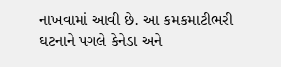નાખવામાં આવી છે. આ કમકમાટીભરી ઘટનાને પગલે કેનેડા અને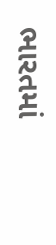ભારતમાં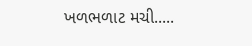ખળભળાટ મચી.....